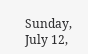Sunday, July 12,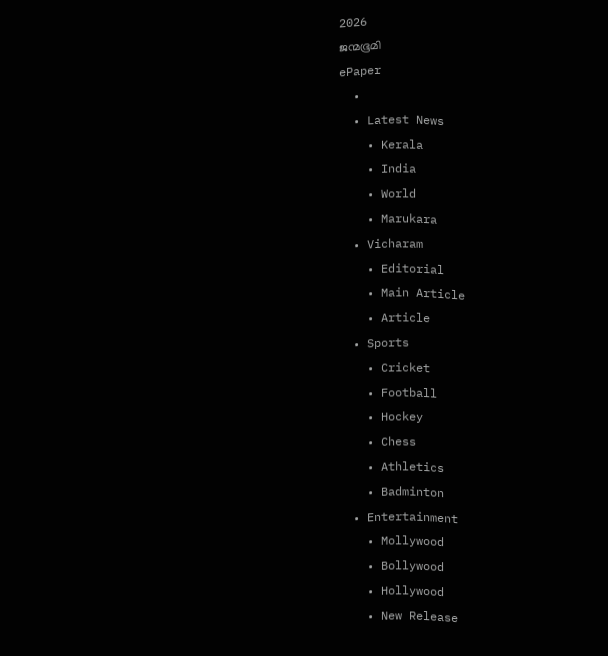2026
ജന്മഭൂമി
ePaper
  •
  • Latest News
    • Kerala
    • India
    • World
    • Marukara
  • Vicharam
    • Editorial
    • Main Article
    • Article
  • Sports
    • Cricket
    • Football
    • Hockey
    • Chess
    • Athletics
    • Badminton
  • Entertainment
    • Mollywood
    • Bollywood
    • Hollywood
    • New Release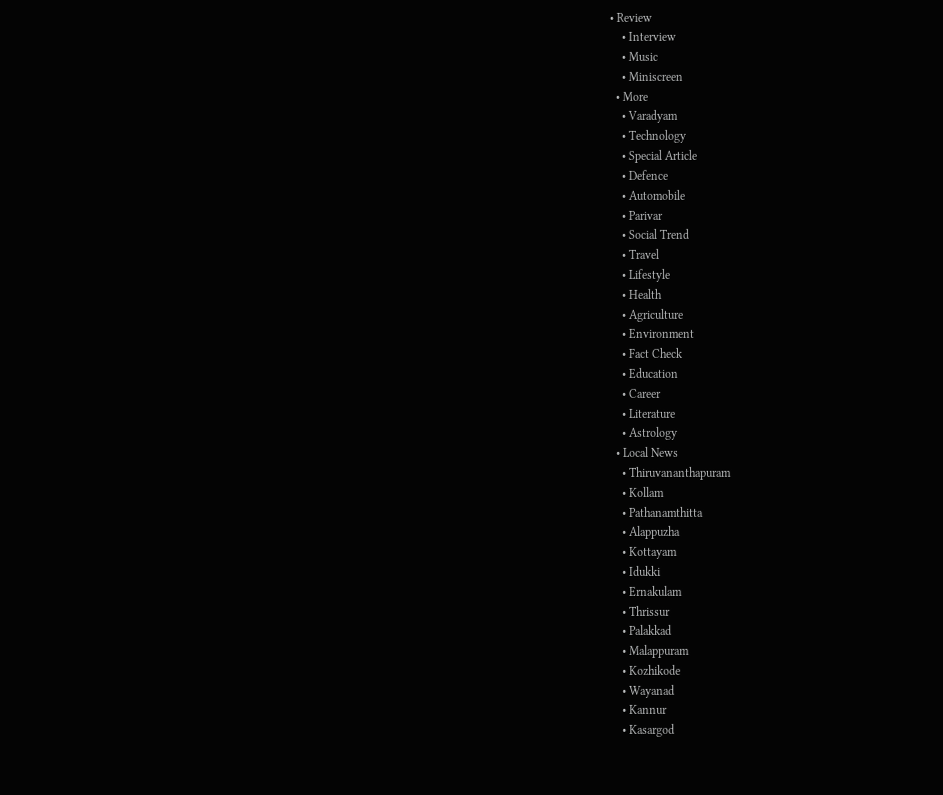• Review
    • Interview
    • Music
    • Miniscreen
  • More
    • Varadyam
    • Technology
    • Special Article
    • Defence
    • Automobile
    • Parivar
    • Social Trend
    • Travel
    • Lifestyle
    • Health
    • Agriculture
    • Environment
    • Fact Check
    • Education
    • Career
    • Literature
    • Astrology
  • Local News
    • Thiruvananthapuram
    • Kollam
    • Pathanamthitta
    • Alappuzha
    • Kottayam
    • Idukki
    • Ernakulam
    • Thrissur
    • Palakkad
    • Malappuram
    • Kozhikode
    • Wayanad
    • Kannur
    • Kasargod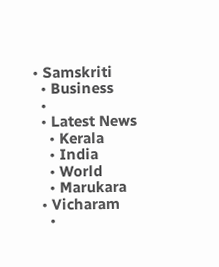• Samskriti
  • Business
  •
  • Latest News
    • Kerala
    • India
    • World
    • Marukara
  • Vicharam
    •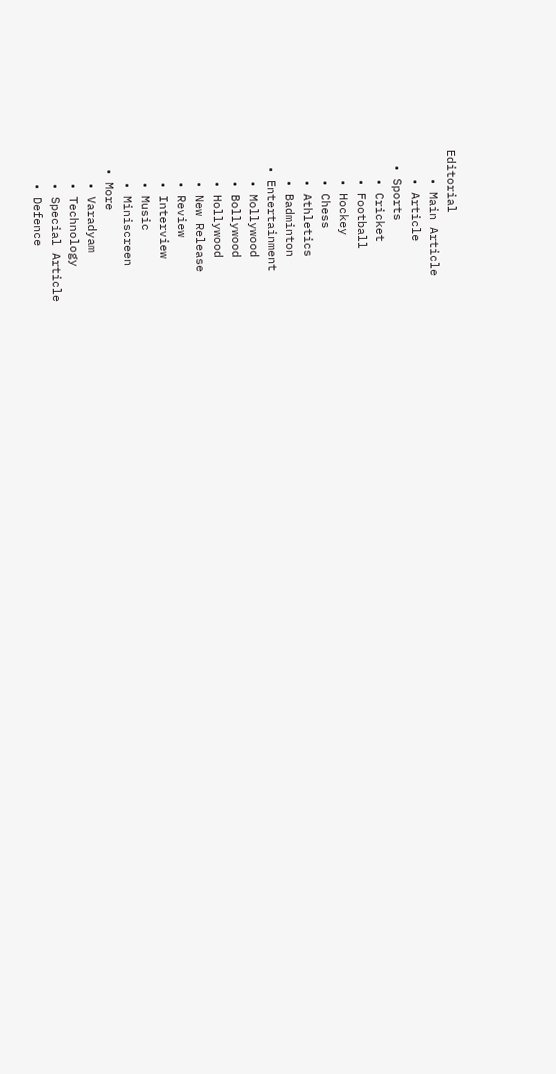Editorial
    • Main Article
    • Article
  • Sports
    • Cricket
    • Football
    • Hockey
    • Chess
    • Athletics
    • Badminton
  • Entertainment
    • Mollywood
    • Bollywood
    • Hollywood
    • New Release
    • Review
    • Interview
    • Music
    • Miniscreen
  • More
    • Varadyam
    • Technology
    • Special Article
    • Defence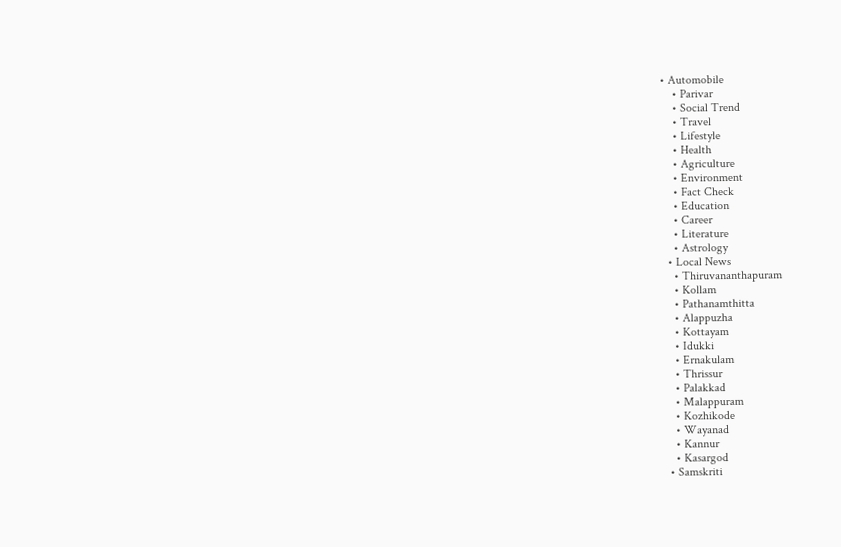• Automobile
    • Parivar
    • Social Trend
    • Travel
    • Lifestyle
    • Health
    • Agriculture
    • Environment
    • Fact Check
    • Education
    • Career
    • Literature
    • Astrology
  • Local News
    • Thiruvananthapuram
    • Kollam
    • Pathanamthitta
    • Alappuzha
    • Kottayam
    • Idukki
    • Ernakulam
    • Thrissur
    • Palakkad
    • Malappuram
    • Kozhikode
    • Wayanad
    • Kannur
    • Kasargod
  • Samskriti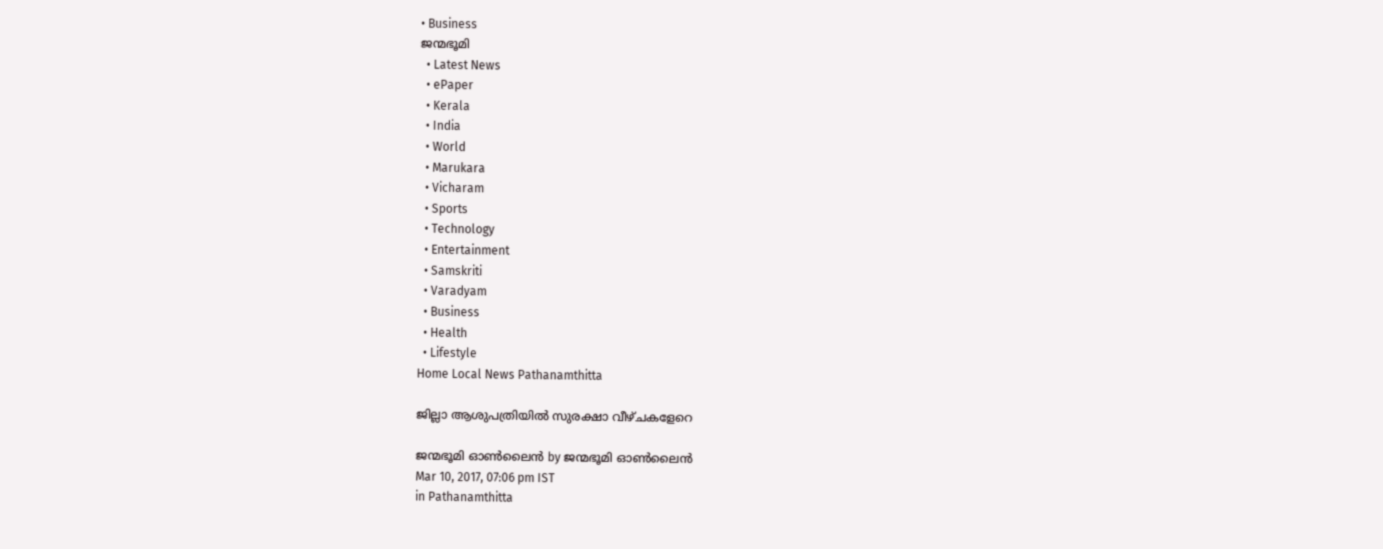• Business
ജന്മഭൂമി
  • Latest News
  • ePaper
  • Kerala
  • India
  • World
  • Marukara
  • Vicharam
  • Sports
  • Technology
  • Entertainment
  • Samskriti
  • Varadyam
  • Business
  • Health
  • Lifestyle
Home Local News Pathanamthitta

ജില്ലാ ആശുപത്രിയില്‍ സുരക്ഷാ വീഴ്ചകളേറെ

ജന്മഭൂമി ഓണ്‍ലൈന്‍ by ജന്മഭൂമി ഓണ്‍ലൈന്‍
Mar 10, 2017, 07:06 pm IST
in Pathanamthitta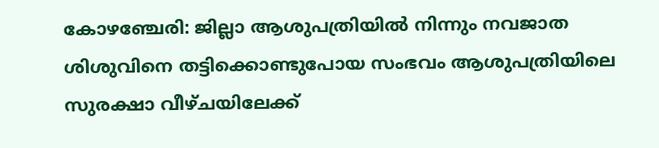കോഴഞ്ചേരി: ജില്ലാ ആശുപത്രിയില്‍ നിന്നും നവജാത ശിശുവിനെ തട്ടിക്കൊണ്ടുപോയ സംഭവം ആശുപത്രിയിലെ സുരക്ഷാ വീഴ്ചയിലേക്ക്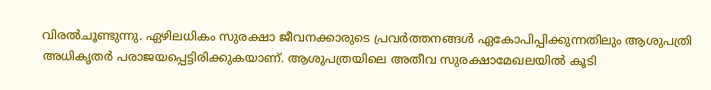വിരല്‍ചൂണ്ടുന്നു. ഏഴിലധികം സുരക്ഷാ ജീവനക്കാരുടെ പ്രവര്‍ത്തനങ്ങള്‍ ഏകോപിപ്പിക്കുന്നതിലും ആശുപത്രി അധികൃതര്‍ പരാജയപ്പെട്ടിരിക്കുകയാണ്. ആശുപത്രയിലെ അതീവ സുരക്ഷാമേഖലയില്‍ കൂടി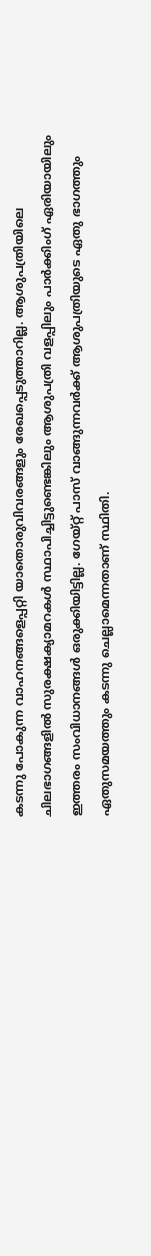കടന്നു പോകുന്ന വാഹനങ്ങളെപ്പറ്റി യാതൊരുവിവരങ്ങളും രേഖപ്പെടുത്താറില്ല. ആശുപത്രിയിലെ ചിലഭാഗങ്ങളില്‍ സുരക്ഷക്യാമറകള്‍ സ്ഥാപിച്ചിട്ടുണ്ടെങ്കിലും ആശുപത്രി വളപ്പിലും പാര്‍ക്കിംഗ് ഏരിയായിലും ഇത്തരം സംവിധാനങ്ങള്‍ ഒരുക്കിയിട്ടില്ല. ഗേയ്റ്റ് പാസ് വാങ്ങുന്നവര്‍ക്ക് ആശുപത്രിയുടെ ഏതു ഭാഗത്തും ഏതുസമയത്തും കടന്നു ചെല്ലാമെന്നതാണ് സ്ഥിതി.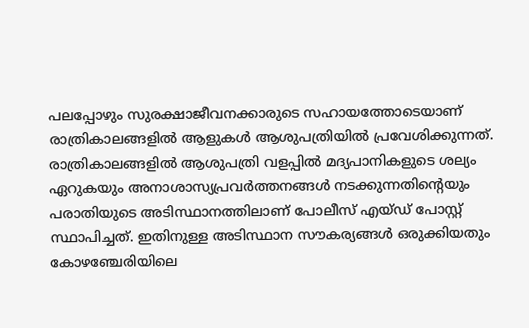പലപ്പോഴും സുരക്ഷാജീവനക്കാരുടെ സഹായത്തോടെയാണ് രാത്രികാലങ്ങളില്‍ ആളുകള്‍ ആശുപത്രിയില്‍ പ്രവേശിക്കുന്നത്. രാത്രികാലങ്ങളില്‍ ആശുപത്രി വളപ്പില്‍ മദ്യപാനികളുടെ ശല്യം ഏറുകയും അനാശാസ്യപ്രവര്‍ത്തനങ്ങള്‍ നടക്കുന്നതിന്റെയും പരാതിയുടെ അടിസ്ഥാനത്തിലാണ് പോലീസ് എയ്ഡ് പോസ്റ്റ് സ്ഥാപിച്ചത്. ഇതിനുള്ള അടിസ്ഥാന സൗകര്യങ്ങള്‍ ഒരുക്കിയതും കോഴഞ്ചേരിയിലെ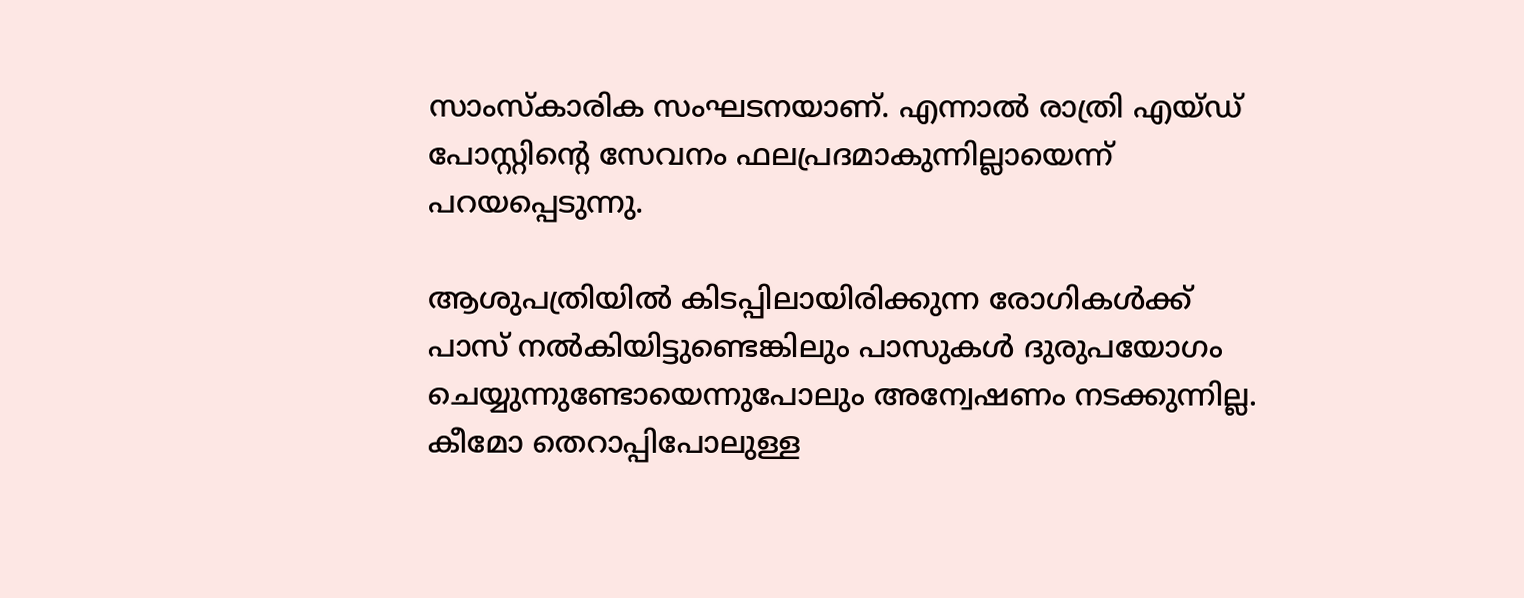സാംസ്‌കാരിക സംഘടനയാണ്. എന്നാല്‍ രാത്രി എയ്ഡ് പോസ്റ്റിന്റെ സേവനം ഫലപ്രദമാകുന്നില്ലായെന്ന് പറയപ്പെടുന്നു.

ആശുപത്രിയില്‍ കിടപ്പിലായിരിക്കുന്ന രോഗികള്‍ക്ക് പാസ് നല്‍കിയിട്ടുണ്ടെങ്കിലും പാസുകള്‍ ദുരുപയോഗം ചെയ്യുന്നുണ്ടോയെന്നുപോലും അന്വേഷണം നടക്കുന്നില്ല. കീമോ തെറാപ്പിപോലുള്ള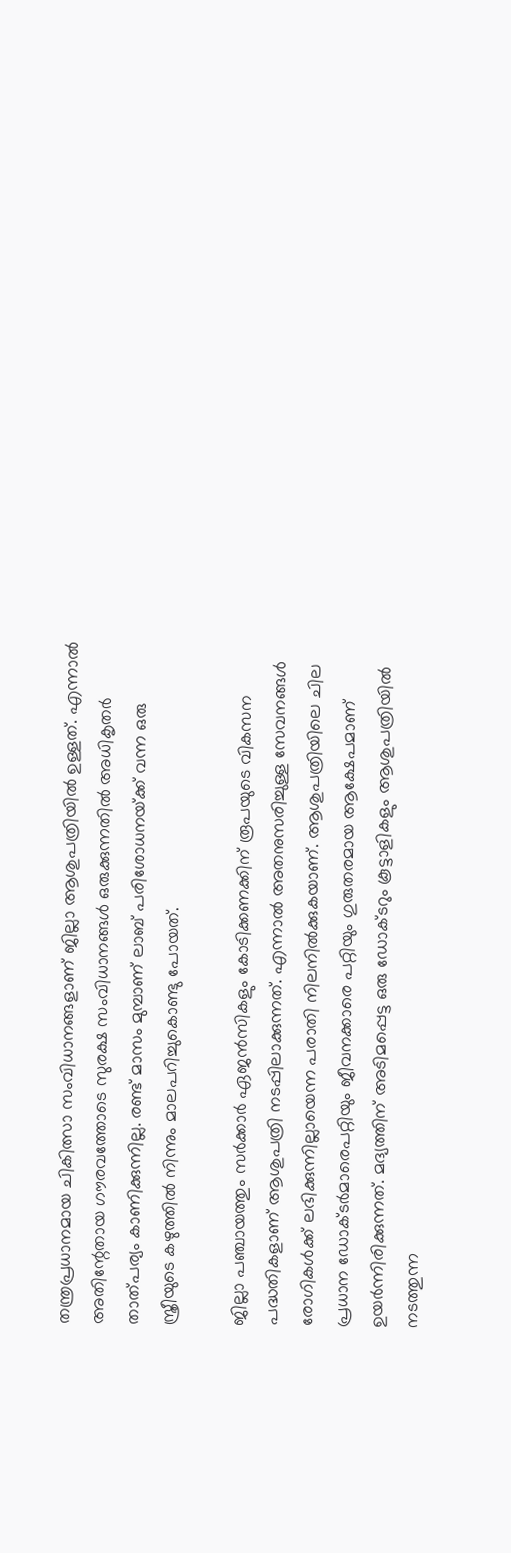തന്ത്രപ്രധാനമായ ചികിത്സാ സംവിധാനങ്ങളാണ് ജില്ലാ ആശുപത്രിയില്‍ ഉള്ളത്. എന്നാല്‍ അതിന്റേതായ ഗൗരവത്തോടെ സുരക്ഷ സംവിധാനങ്ങള്‍ ഒരുക്കുന്നതില്‍ അധികൃതര്‍ താത്പര്യം കാണിക്കുന്നില്ല. രണ്ട് മാസം മുമ്പാണ് ലാബ് പരിശോധനയ്‌ക്ക് വന്ന ഒരു സ്ത്രീയുടെ കഴുത്തില്‍ നിന്നും മാലപറിച്ചുകൊണ്ടു പോയത്.

ജില്ലാ പഞ്ചായത്തും സര്‍ക്കാര്‍ ഏജന്‍സികളും കോടിക്കണക്കിന് രൂപയുടെ വികസന പദ്ധതികളാണ് ആശുപത്രി നടപ്പിലാക്കുന്നത്. എന്നാല്‍ അതനുസരിച്ചുള്ള സേവനങ്ങള്‍ രോഗികള്‍ക്ക് ലഭിക്കുന്നില്ലായെന്ന പരാതി നിലനില്‍ക്കുകയാണ്. ആശുപത്രിയിലെ ചില പ്രധാന ഡോക്ടര്‍മാരെപറ്റിയും ജീവനക്കാരെ പറ്റിയും ഗുരുതരമായ ആക്ഷേപമാണ് ഉയര്‍ന്നിരിക്കുന്നത്. മദ്യത്തിന് അടിമപ്പെട്ട ഒരു ഡോക്ടറും കൂട്ടാളികളും ആശുപത്രിയില്‍ നടത്തുന്ന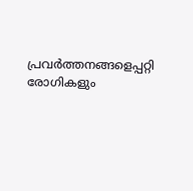പ്രവര്‍ത്തനങ്ങളെപ്പറ്റി രോഗികളും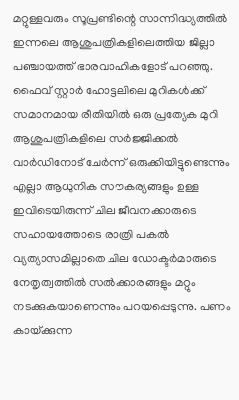മറ്റുള്ളവരും സൂപ്രണ്ടിന്റെ സാന്നിദ്ധ്യത്തില്‍ ഇന്നലെ ആശുപത്രികളിലെത്തിയ ജില്ലാ പഞ്ചായത്ത് ഭാരവാഹികളോട് പറഞ്ഞു. ഫൈവ് സ്റ്റാര്‍ ഹോട്ടലിലെ മുറികള്‍ക്ക് സമാനമായ രീതിയില്‍ ഒരു പ്രത്യേക മുറി ആശുപത്രികളിലെ സര്‍ജ്ജിക്കല്‍ വാര്‍ഡിനോട് ചേര്‍ന്ന് ഒരുക്കിയിട്ടുണ്ടെന്നും എല്ലാ ആധുനിക സൗകര്യങ്ങളും ഉള്ള ഇവിടെയിരുന്ന് ചില ജീവനക്കാരുടെ സഹായത്തോടെ രാത്രി പകല്‍ വ്യത്യാസമില്ലാതെ ചില ഡോക്ടര്‍മാരുടെ നേതൃത്വത്തില്‍ സല്‍ക്കാരങ്ങളും മറ്റും നടക്കുകയാണെന്നും പറയപ്പെടുന്നു. പണം കായ്‌ക്കുന്ന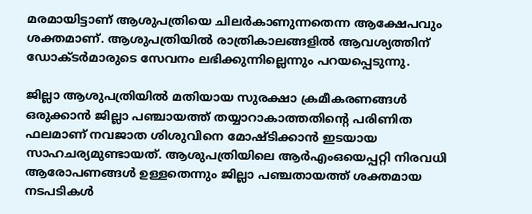മരമായിട്ടാണ് ആശുപത്രിയെ ചിലര്‍കാണുന്നതെന്ന ആക്ഷേപവും ശക്തമാണ്. ആശുപത്രിയില്‍ രാത്രികാലങ്ങളില്‍ ആവശ്യത്തിന് ഡോക്ടര്‍മാരുടെ സേവനം ലഭിക്കുന്നില്ലെന്നും പറയപ്പെടുന്നു.

ജില്ലാ ആശുപത്രിയില്‍ മതിയായ സുരക്ഷാ ക്രമീകരണങ്ങള്‍ ഒരുക്കാന്‍ ജില്ലാ പഞ്ചായത്ത് തയ്യാറാകാത്തതിന്റെ പരിണിത ഫലമാണ് നവജാത ശിശുവിനെ മോഷ്ടിക്കാന്‍ ഇടയായ സാഹചര്യമുണ്ടായത്. ആശുപത്രിയിലെ ആര്‍എംഒയെപ്പറ്റി നിരവധി ആരോപണങ്ങള്‍ ഉള്ളതെന്നും ജില്ലാ പഞ്ചതായത്ത് ശക്തമായ നടപടികള്‍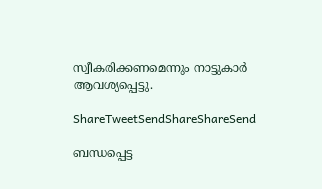സ്വീകരിക്കണമെന്നും നാട്ടുകാര്‍ ആവശ്യപ്പെട്ടു.

ShareTweetSendShareShareSend

ബന്ധപ്പെട്ട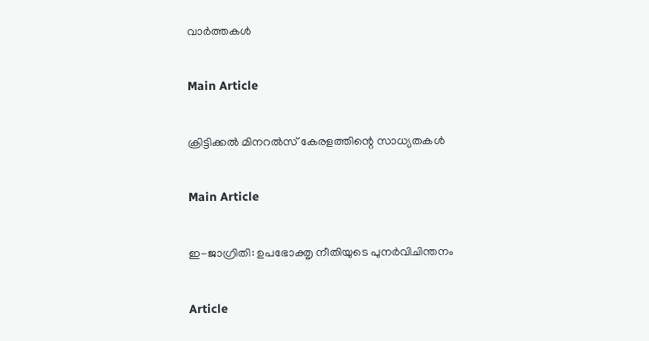വാര്‍ത്തകള്‍

Main Article

ക്രിട്ടിക്കല്‍ മിനറല്‍സ് കേരളത്തിന്റെ സാധ്യതകള്‍

Main Article

ഇ-ജാഗ്രിതി: ഉപഭോക്തൃ നീതിയുടെ പുനര്‍വിചിന്തനം

Article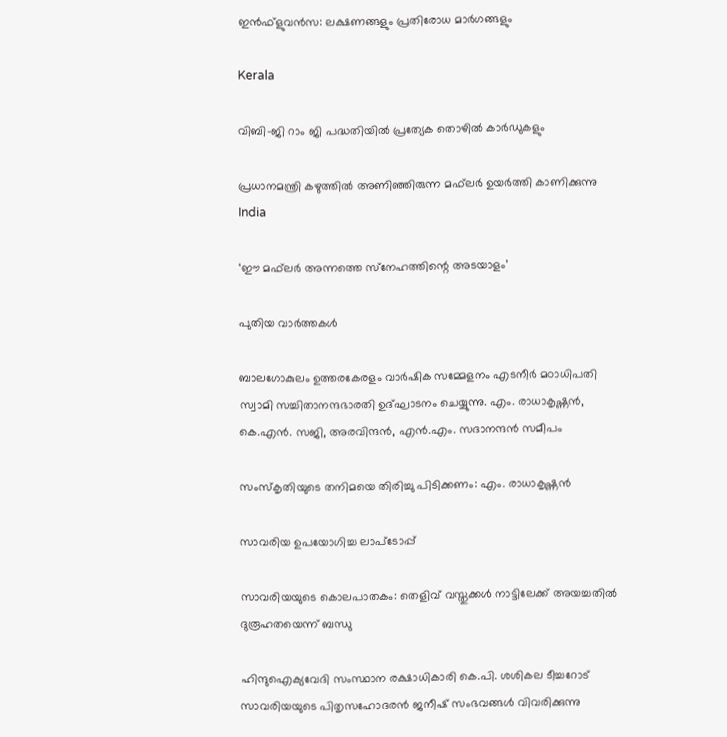ഇന്‍ഫ്‌ളുവന്‍സ: ലക്ഷണങ്ങളും പ്രതിരോധ മാര്‍ഗങ്ങളും

Kerala

വിബി-ജി റാം ജി പദ്ധതിയില്‍ പ്രത്യേക തൊഴില്‍ കാര്‍ഡുകളും

പ്രധാനമന്ത്രി കഴുത്തില്‍ അണിഞ്ഞിരുന്ന മഫ്‌ലര്‍ ഉയര്‍ത്തി കാണിക്കുന്നു
India

‘ഈ മഫ്‌ലര്‍ അന്നത്തെ സ്‌നേഹത്തിന്റെ അടയാളം’

പുതിയ വാര്‍ത്തകള്‍

ബാലഗോകുലം ഉത്തരകേരളം വാര്‍ഷിക സമ്മേളനം എടനീര്‍ മഠാധിപതി സ്വാമി സച്ചിതാനന്ദഭാരതി ഉദ്ഘാടനം ചെയ്യുന്നു. എം. രാധാകൃഷ്ണന്‍, കെ.എന്‍. സജി, അരവിന്ദന്‍, എന്‍.എം. സദാനന്ദന്‍ സമീപം

സംസ്‌കൃതിയുടെ തനിമയെ തിരിച്ചു പിടിക്കണം: എം. രാധാകൃഷ്ണന്‍

സാവരിയ ഉപയോഗിച്ച ലാപ്ടോപ്പ്

സാവരിയയുടെ കൊലപാതകം: തെളിവ് വസ്തുക്കള്‍ നാട്ടിലേക്ക് അയച്ചതില്‍ ദുരൂഹതയെന്ന് ബന്ധു

ഹിന്ദുഐക്യവേദി സംസ്ഥാന രക്ഷാധികാരി കെ.പി. ശശികല ടീച്ചറോട് സാവരിയയുടെ പിതൃസഹോദരന്‍ ജനീഷ് സംഭവങ്ങള്‍ വിവരിക്കുന്നു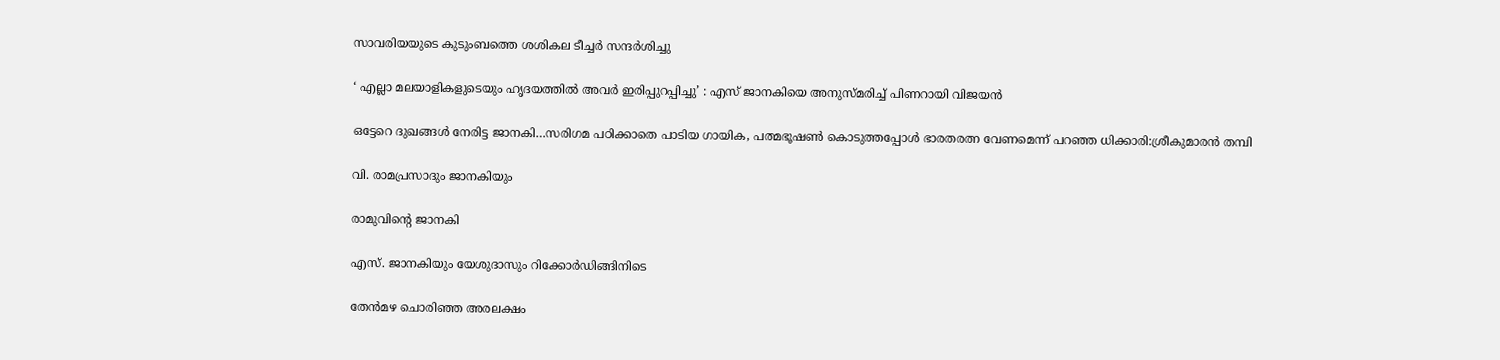സാവരിയയുടെ കുടുംബത്തെ ശശികല ടീച്ചര്‍ സന്ദര്‍ശിച്ചു

‘ എല്ലാ മലയാളികളുടെയും ഹൃദയത്തില്‍ അവര്‍ ഇരിപ്പുറപ്പിച്ചു’ : എസ് ജാനകിയെ അനുസ്മരിച്ച് പിണറായി വിജയൻ

ഒട്ടേറെ ദുഖങ്ങള്‍ നേരിട്ട ജാനകി…സരിഗമ പഠിക്കാതെ പാടിയ ഗായിക, പത്മഭൂഷണ്‍ കൊടുത്തപ്പോള്‍ ഭാരതരത്ന വേണമെന്ന് പറഞ്ഞ ധിക്കാരി:ശ്രീകുമാരന്‍ തമ്പി

വി. രാമപ്രസാദും ജാനകിയും

രാമുവിന്റെ ജാനകി

എസ്. ജാനകിയും യേശുദാസും റിക്കോര്‍ഡിങ്ങിനിടെ

തേന്‍മഴ ചൊരിഞ്ഞ അരലക്ഷം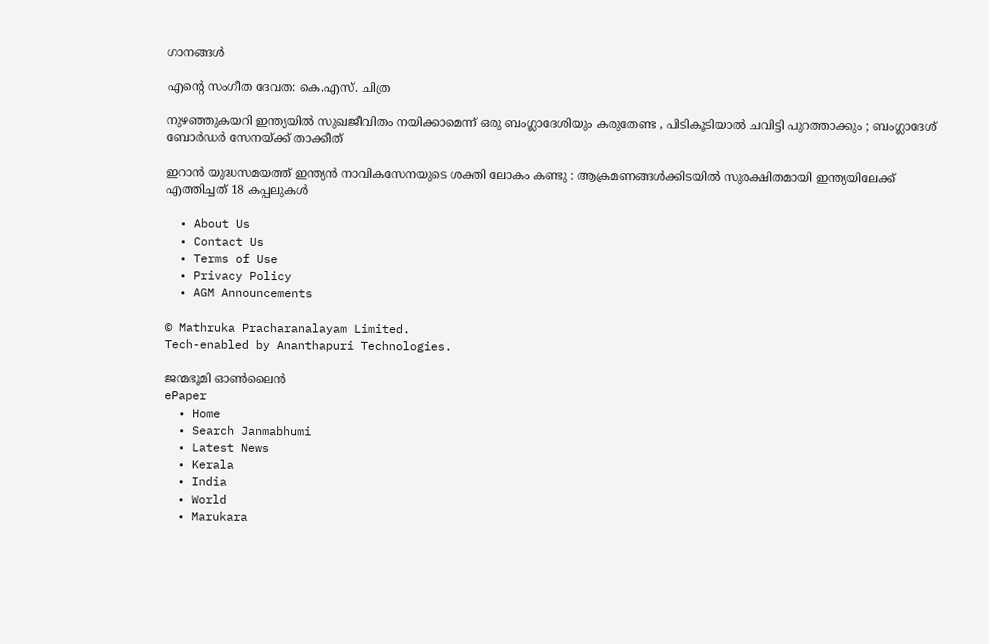ഗാനങ്ങള്‍

എന്റെ സംഗീത ദേവത: കെ.എസ്. ചിത്ര

നുഴഞ്ഞുകയറി ഇന്ത്യയിൽ സുഖജീവിതം നയിക്കാമെന്ന് ഒരു ബംഗ്ലാദേശിയും കരുതേണ്ട , പിടികൂടിയാൽ ചവിട്ടി പുറത്താക്കും ; ബംഗ്ലാദേശ് ബോർഡർ സേനയ്‌ക്ക് താക്കീത്

ഇറാൻ യുദ്ധസമയത്ത് ഇന്ത്യൻ നാവികസേനയുടെ ശക്തി ലോകം കണ്ടു : ആക്രമണങ്ങൾക്കിടയിൽ സുരക്ഷിതമായി ഇന്ത്യയിലേക്ക് എത്തിച്ചത് 18 കപ്പലുകൾ

  • About Us
  • Contact Us
  • Terms of Use
  • Privacy Policy
  • AGM Announcements

© Mathruka Pracharanalayam Limited.
Tech-enabled by Ananthapuri Technologies.

ജന്മഭൂമി ഓണ്‍ലൈന്‍
ePaper
  • Home
  • Search Janmabhumi
  • Latest News
  • Kerala
  • India
  • World
  • Marukara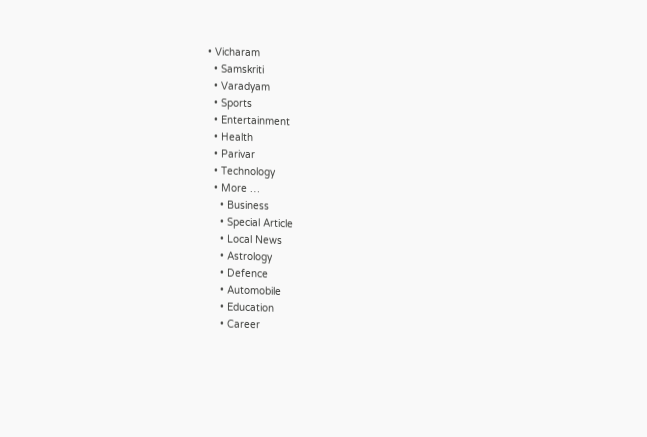• Vicharam
  • Samskriti
  • Varadyam
  • Sports
  • Entertainment
  • Health
  • Parivar
  • Technology
  • More …
    • Business
    • Special Article
    • Local News
    • Astrology
    • Defence
    • Automobile
    • Education
    • Career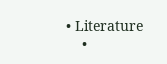• Literature
    •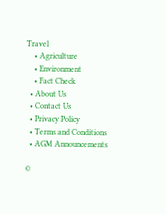Travel
    • Agriculture
    • Environment
    • Fact Check
  • About Us
  • Contact Us
  • Privacy Policy
  • Terms and Conditions
  • AGM Announcements

©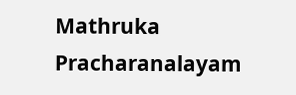Mathruka Pracharanalayam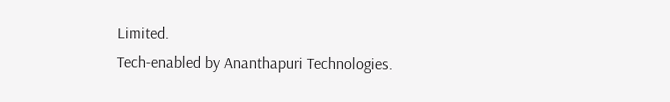Limited.
Tech-enabled by Ananthapuri Technologies.